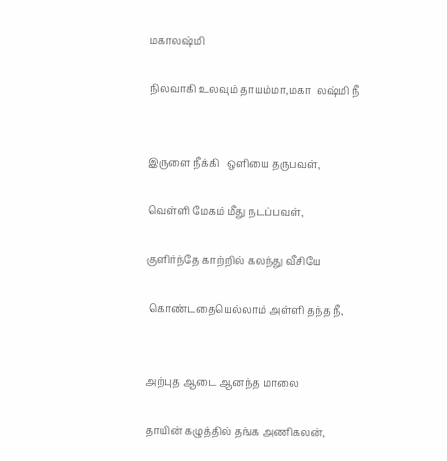மகாலஷ்மி

நிலவாகி உலவும் தாயம்மா,மகா  லஷ்மி நீ


இருளை நீக்கி   ஒளியை தருபவள்,

வெள்ளி மேகம் மீது நடப்பவள்,

குளிர்ந்தே காற்றில் கலந்து வீசியே

 கொண்டதையெல்லாம் அள்ளி தந்த நீ,


அற்புத ஆடை ஆனந்த மாலை

தாயின் கழுத்தில் தங்க அணிகலன்,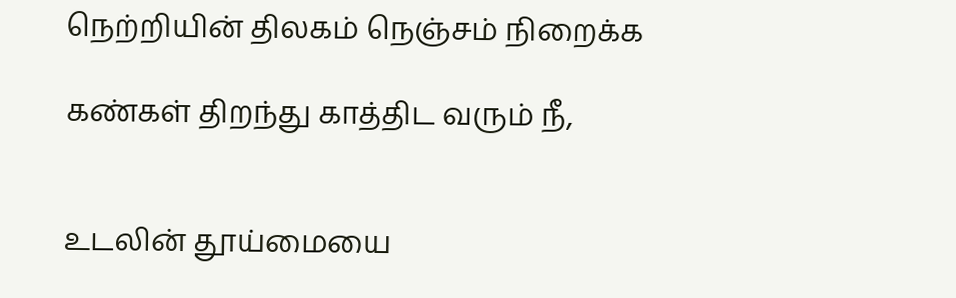நெற்றியின் திலகம் நெஞ்சம் நிறைக்க

கண்கள் திறந்து காத்திட வரும் நீ,


உடலின் தூய்மையை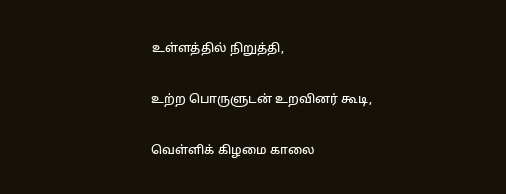உள்ளத்தில் நிறுத்தி,

உற்ற பொருளுடன் உறவினர் கூடி,

வெள்ளிக் கிழமை காலை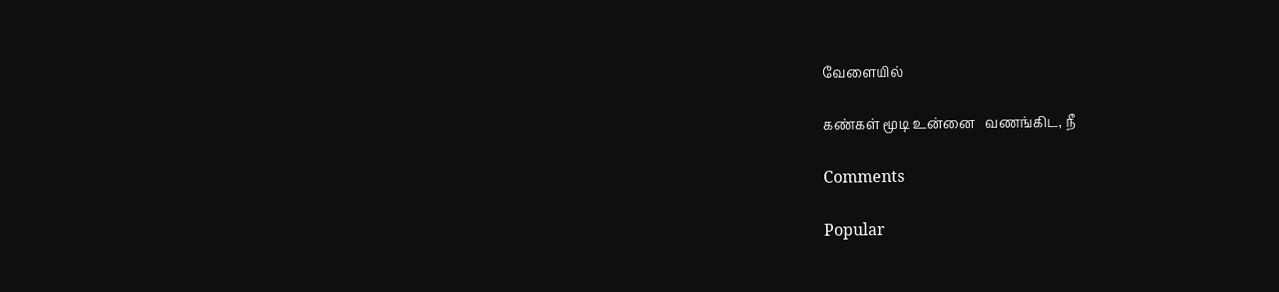வேளையில்

கண்கள் மூடி உன்னை   வணங்கிட, நீ

Comments

Popular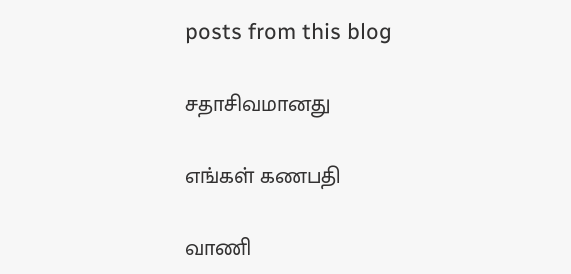posts from this blog

சதாசிவமானது

எங்கள் கணபதி

வாணி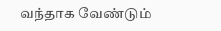வந்தாக வேண்டும்